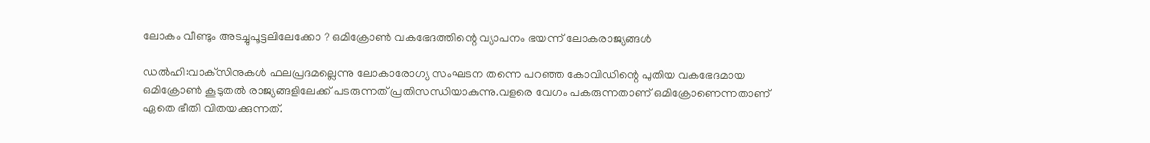ലോകം വീണ്ടും അടച്ചുപൂട്ടലിലേക്കോ ? ഒമിക്രോണ്‍ വകഭേദത്തിന്റെ വ്യാപനം ഭയന്ന് ലോകരാജ്യങ്ങള്‍

ഡൽഹി:വാക്‌സിനുകള്‍ ഫലപ്രദമല്ലെന്നു ലോകാരോഗ്യ സംഘടന തന്നെ പറഞ്ഞ കോവിഡിന്റെ പുതിയ വകഭേദമായ ഒമിക്രോണ്‍ കൂടുതല്‍ രാജ്യങ്ങളിലേക്ക് പടരുന്നത് പ്രതിസന്ധിയാകുന്നു.വളരെ വേഗം പകരുന്നതാണ് ഒമിക്രോണെന്നതാണ് ഏതെ ഭീതി വിതയക്കുന്നത്.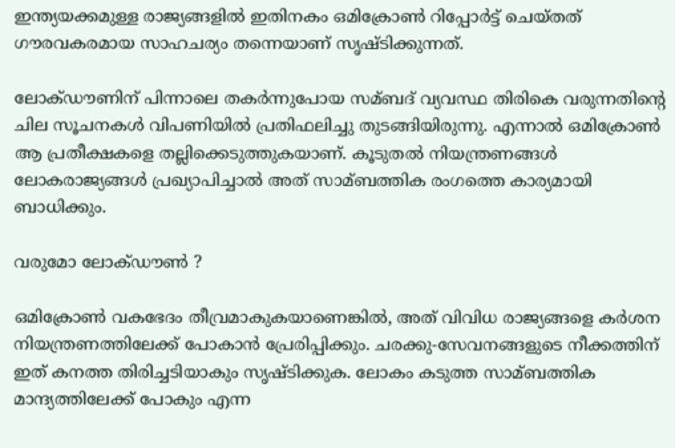ഇന്ത്യയക്കമുള്ള രാജ്യങ്ങളില്‍ ഇതിനകം ഒമിക്രോണ്‍ റിപ്പോര്‍ട്ട് ചെയ്തത് ഗൗരവകരമായ സാഹചര്യം തന്നെയാണ് സൃഷ്ടിക്കുന്നത്.

ലോക്ഡൗണിന് പിന്നാലെ തകര്‍ന്നുപോയ സമ്ബദ് വ്യവസ്ഥ തിരികെ വരുന്നതിന്റെ ചില സൂചനകള്‍ വിപണിയില്‍ പ്രതിഫലിച്ചു തുടങ്ങിയിരുന്നു. എന്നാല്‍ ഒമിക്രോണ്‍ ആ പ്രതീക്ഷകളെ തല്ലിക്കെടുത്തുകയാണ്. കൂടുതല്‍ നിയന്ത്രണങ്ങള്‍ ലോകരാജ്യങ്ങള്‍ പ്രഖ്യാപിച്ചാല്‍ അത് സാമ്ബത്തിക രംഗത്തെ കാര്യമായി ബാധിക്കും.

വരുമോ ലോക്ഡൗണ്‍ ?

ഒമിക്രോണ്‍ വകഭേദം തീവ്രമാകുകയാണെങ്കില്‍, അത് വിവിധ രാജ്യങ്ങളെ കര്‍ശന നിയന്ത്രണത്തിലേക്ക് പോകാന്‍ പ്രേരിപ്പിക്കും. ചരക്കു-സേവനങ്ങളുടെ നീക്കത്തിന് ഇത് കനത്ത തിരിച്ചടിയാകും സൃഷ്ടിക്കുക. ലോകം കടുത്ത സാമ്ബത്തിക മാന്ദ്യത്തിലേക്ക് പോകും എന്ന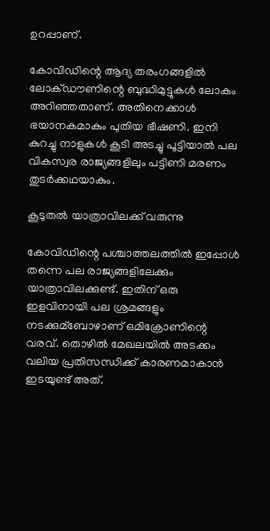ഉറപ്പാണ്.

കോവിഡിന്റെ ആദ്യ തരംഗങ്ങളില്‍ ലോക്ഡൗണിന്റെ ബുദ്ധിമുട്ടുകള്‍ ലോകം അറിഞ്ഞതാണ്. അതിനെക്കാള്‍ ഭയാനകമാകും പുതിയ ഭീഷണി. ഇനി കുറച്ചു നാളുകള്‍ കൂടി അടച്ചു പൂട്ടിയാല്‍ പല വികസ്വര രാജ്യങ്ങളിലും പട്ടിണി മരണം തുടര്‍ക്കഥയാകും.

കൂടുതല്‍ യാത്രാവിലക്ക് വരുന്നു

കോവിഡിന്റെ പശ്ചാത്തലത്തില്‍ ഇപ്പോള്‍ തന്നെ പല രാജ്യങ്ങളിലേക്കും യാത്രാവിലക്കുണ്ട്. ഇതിന് ഒരു ഇളവിനായി പല ശ്രമങ്ങളും നടക്കുമ്ബോഴാണ് ഒമിക്രോണിന്റെ വരവ്. തൊഴില്‍ മേഖലയില്‍ അടക്കം വലിയ പ്രതിസന്ധിക്ക് കാരണമാകാന്‍ ഇടയുണ്ട് അത്.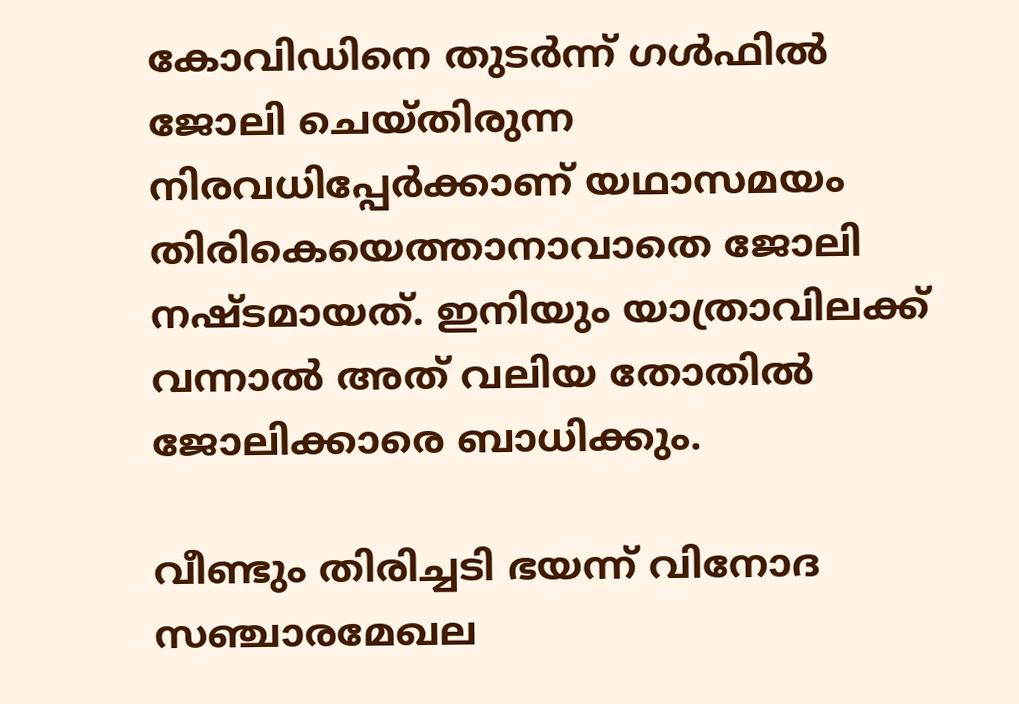കോവിഡിനെ തുടര്‍ന്ന് ഗള്‍ഫില്‍ ജോലി ചെയ്തിരുന്ന നിരവധിപ്പേര്‍ക്കാണ് യഥാസമയം തിരികെയെത്താനാവാതെ ജോലി നഷ്ടമായത്. ഇനിയും യാത്രാവിലക്ക് വന്നാല്‍ അത് വലിയ തോതില്‍ ജോലിക്കാരെ ബാധിക്കും.

വീണ്ടും തിരിച്ചടി ഭയന്ന് വിനോദ സഞ്ചാരമേഖല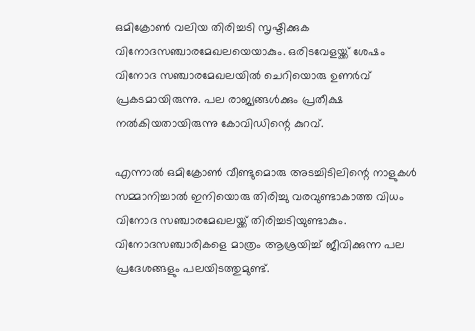ഒമിക്രോണ്‍ വലിയ തിരിച്ചടി സൃഷ്ടിക്കുക വിനോദസഞ്ചാരമേഖലയെയാകും. ഒരിടവേളയ്ക്ക് ശേഷം വിനോദ സഞ്ചാരമേഖലയില്‍ ചെറിയൊരു ഉണര്‍വ് പ്രകടമായിരുന്നു. പല രാജ്യങ്ങള്‍ക്കും പ്രതീക്ഷ നല്‍കിയതായിരുന്നു കോവിഡിന്റെ കുറവ്.

എന്നാല്‍ ഒമിക്രോണ്‍ വീണ്ടുമൊരു അടച്ചിടിലിന്റെ നാളുകള്‍ സമ്മാനിച്ചാല്‍ ഇനിയൊരു തിരിച്ചു വരവുണ്ടാകാത്ത വിധം വിനോദ സഞ്ചാരമേഖലയ്ക്ക് തിരിച്ചടിയുണ്ടാകും. വിനോദസഞ്ചാരികളെ മാത്രം ആശ്രയിച്ച്‌ ജീവിക്കുന്ന പല പ്രദേശങ്ങളും പലയിടത്തുമുണ്ട്.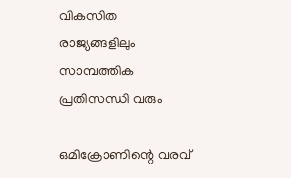വികസിത രാജ്യങ്ങളിലും സാമ്പത്തിക പ്രതിസന്ധി വരും

ഒമിക്രോണിന്റെ വരവ്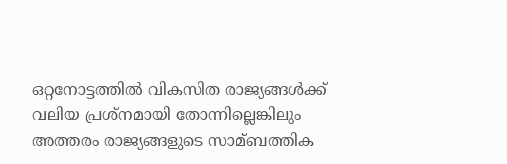ഒറ്റനോട്ടത്തില്‍ വികസിത രാജ്യങ്ങള്‍ക്ക് വലിയ പ്രശ്‌നമായി തോന്നില്ലെങ്കിലും അത്തരം രാജ്യങ്ങളുടെ സാമ്ബത്തിക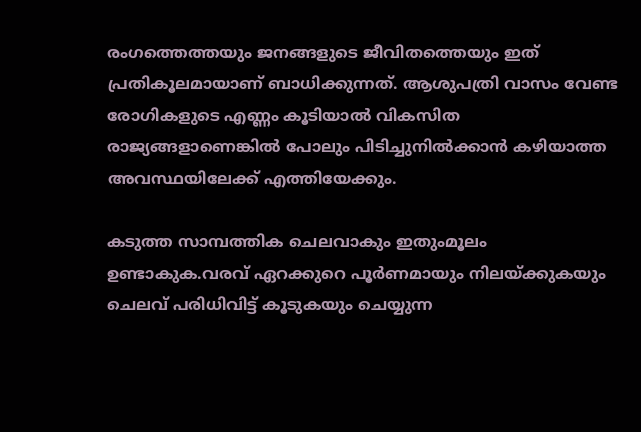രംഗത്തെത്തയും ജനങ്ങളുടെ ജീവിതത്തെയും ഇത് പ്രതികൂലമായാണ് ബാധിക്കുന്നത്. ആശുപത്രി വാസം വേണ്ട രോഗികളുടെ എണ്ണം കൂടിയാല്‍ വികസിത രാജ്യങ്ങളാണെങ്കില്‍ പോലും പിടിച്ചുനില്‍ക്കാന്‍ കഴിയാത്ത അവസ്ഥയിലേക്ക് എത്തിയേക്കും.

കടുത്ത സാമ്പത്തിക ചെലവാകും ഇതുംമൂലം ഉണ്ടാകുക.വരവ് ഏറക്കുറെ പൂര്‍ണമായും നിലയ്ക്കുകയും ചെലവ് പരിധിവിട്ട് കൂടുകയും ചെയ്യുന്ന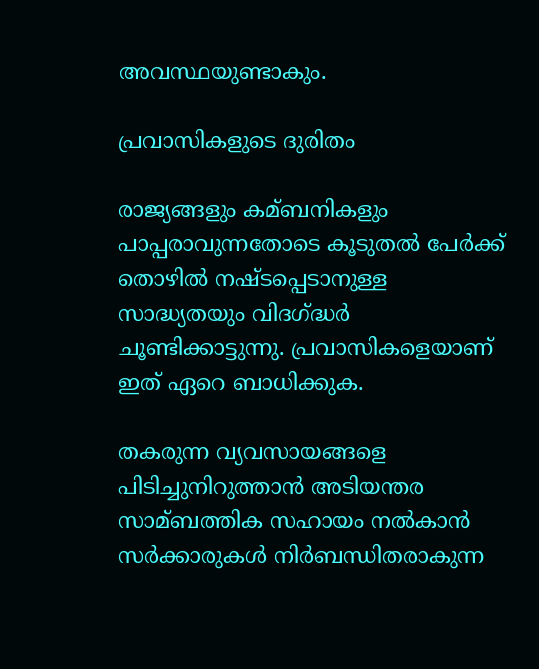അവസ്ഥയുണ്ടാകും.

പ്രവാസികളുടെ ദുരിതം

രാജ്യങ്ങളും കമ്ബനികളും പാപ്പരാവുന്നതോടെ കൂടുതല്‍ പേര്‍ക്ക് തൊഴില്‍ നഷ്ടപ്പെടാനുള്ള സാദ്ധ്യതയും വിദഗ്ദ്ധര്‍ ചൂണ്ടിക്കാട്ടുന്നു. പ്രവാസികളെയാണ് ഇത് ഏറെ ബാധിക്കുക.

തകരുന്ന വ്യവസായങ്ങളെ പിടിച്ചുനിറുത്താന്‍ അടിയന്തര സാമ്ബത്തിക സഹായം നല്‍കാന്‍ സര്‍ക്കാരുകള്‍ നിര്‍ബന്ധിതരാകുന്ന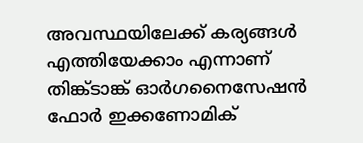അവസ്ഥയിലേക്ക് കര്യങ്ങള്‍ എത്തിയേക്കാം എന്നാണ് തിങ്ക്ടാങ്ക് ഓര്‍ഗനൈസേഷന്‍ ഫോര്‍ ഇക്കണോമിക്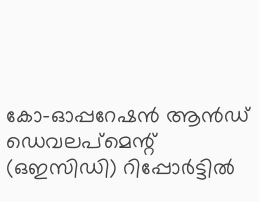കോ-ഓപ്പറേഷന്‍ ആന്‍ഡ് ഡെവലപ്മെന്റ് (ഒഇസിഡി) റിപ്പോര്‍ട്ടില്‍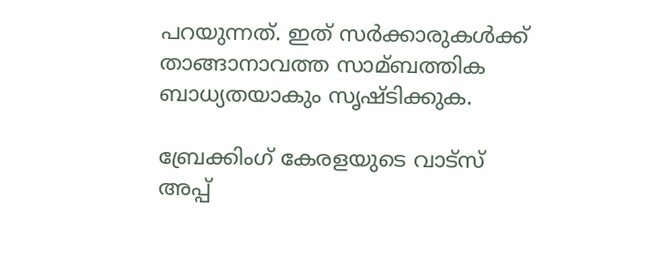പറയുന്നത്. ഇത് സര്‍ക്കാരുകള്‍ക്ക് താങ്ങാനാവത്ത സാമ്ബത്തിക ബാധ്യതയാകും സൃഷ്ടിക്കുക.

ബ്രേക്കിംഗ് കേരളയുടെ വാട്സ് അപ്പ്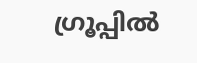ഗ്രൂപ്പിൽ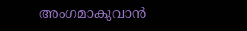അംഗമാകുവാൻ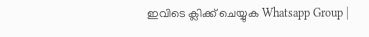ഇവിടെ ക്ലിക്ക് ചെയ്യുക Whatsapp Group |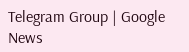Telegram Group | Google News